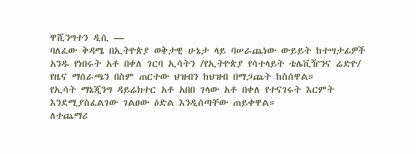ዋሺንግተን ዲሲ —
ባለፈው ቅዳሜ በኢትዮጵያ ወቅታዊ ሁኔታ ላይ ባሠራጨነው ውይይት ከተሣታፊዎች አንዱ የነበሩት አቶ በቀለ ገርባ ኢሳትን /የኢትዮጵያ የሳተላይት ቴሌቪዥንና ሬድዮ/ የዜና ማሰራጫን በስም ጠርተው ህዝብን ከህዝብ በማጋጨት ከስሰዋል።
የኢሳት ማኔጂንግ ዳይሬክተር አቶ አበበ ገላው አቶ በቀለ የተናገሩት እርምት እንደሚያስፈልገው ገልፀው ዕድል እንዲሰጣቸው ጠይቀዋል።
ለተጨማሪ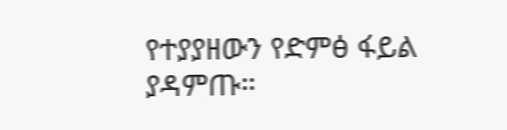የተያያዘውን የድምፅ ፋይል ያዳምጡ።